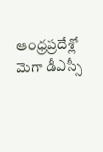ఆంధ్రప్రదేశ్లో మెగా డీఎస్సీ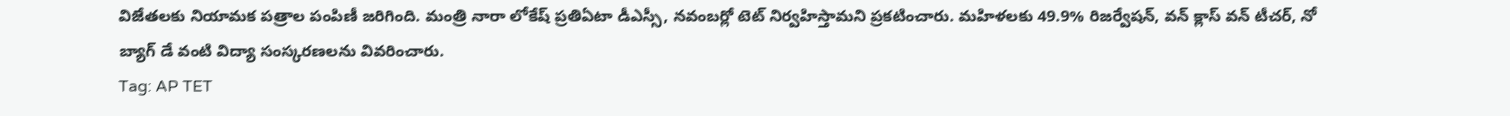విజేతలకు నియామక పత్రాల పంపిణీ జరిగింది. మంత్రి నారా లోకేష్ ప్రతిఏటా డీఎస్సీ, నవంబర్లో టెట్ నిర్వహిస్తామని ప్రకటించారు. మహిళలకు 49.9% రిజర్వేషన్, వన్ క్లాస్ వన్ టీచర్, నో బ్యాగ్ డే వంటి విద్యా సంస్కరణలను వివరించారు.
Tag: AP TET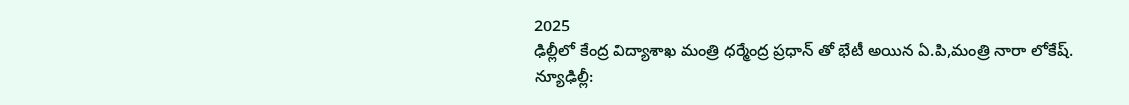2025
ఢిల్లీలో కేంద్ర విద్యాశాఖ మంత్రి ధర్మేంద్ర ప్రధాన్ తో భేటీ అయిన ఏ.పి,మంత్రి నారా లోకేష్.
న్యూఢిల్లీ: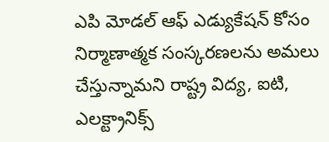ఎపి మోడల్ ఆఫ్ ఎడ్యుకేషన్ కోసం నిర్మాణాత్మక సంస్కరణలను అమలు చేస్తున్నామని రాష్ట్ర విద్య, ఐటి, ఎలక్ట్రానిక్స్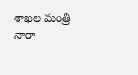శాఖల మంత్రి నారా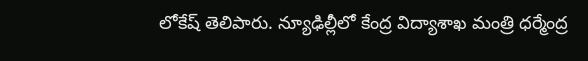లోకేష్ తెలిపారు. న్యూఢిల్లీలో కేంద్ర విద్యాశాఖ మంత్రి ధర్మేంద్ర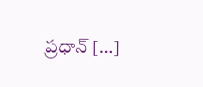ప్రధాన్ […]